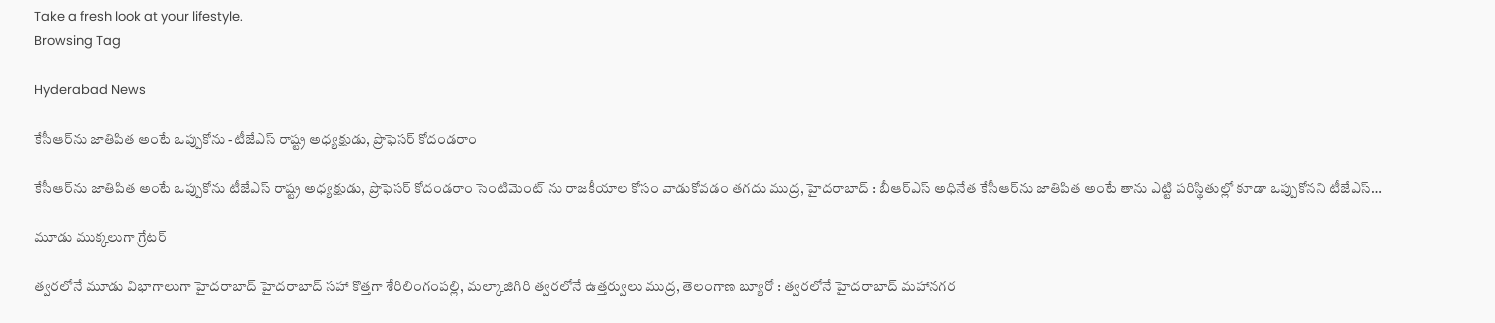Take a fresh look at your lifestyle.
Browsing Tag

Hyderabad News

కేసీఆర్‌ను జాతిపిత అంటే ఒప్పుకోను -టీజేఎస్ రాష్ట్ర అధ్యక్షుడు, ప్రొఫెసర్ కోదండరాం

కేసీఆర్‌ను జాతిపిత అంటే ఒప్పుకోను టీజేఎస్ రాష్ట్ర అధ్యక్షుడు, ప్రొఫెసర్ కోదండరాం సెంటిమెంట్ ను రాజకీయాల కోసం వాడుకోవడం తగదు ముద్ర, హైదరాబాద్ : బీఆర్ఎస్ అధినేత కేసీఆర్‌ను జాతిపిత అంటే తాను ఎట్టి పరిస్థితుల్లో కూడా ఒప్పుకోనని టీజేఎస్…

మూడు ముక్కలుగా గ్రేటర్

త్వరలోనే మూడు విభాగాలుగా హైదరాబాద్ హైదరాబాద్ సహా కొత్తగా శేరిలింగంపల్లి, మల్కాజిగిరి త్వరలోనే ఉత్తర్వులు ముద్ర, తెలంగాణ బ్యూరో : త్వరలోనే హైదరాబాద్‌ మహానగర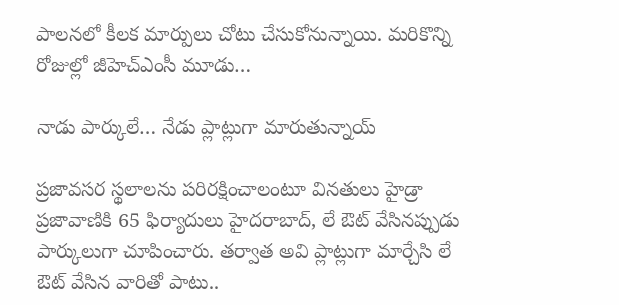పాలనలో కీలక మార్పులు చోటు చేసుకోనున్నాయి. మరికొన్ని రోజుల్లో జీహెచ్ఎంసీ మూడు…

నాడు పార్కులే… నేడు ప్లాట్లుగా మారుతున్నాయ్‌

ప్ర‌జావ‌స‌ర స్థ‌లాలను ప‌రిర‌క్షించాలంటూ విన‌తులు హైడ్రా ప్ర‌జావాణికి 65 ఫిర్యాదులు హైద‌రాబాద్‌, లే ఔట్ వేసిన‌ప్పుడు పార్కులుగా చూపించారు. త‌ర్వాత అవి ప్లాట్లుగా మార్చేసి లే ఔట్ వేసిన వారితో పాటు..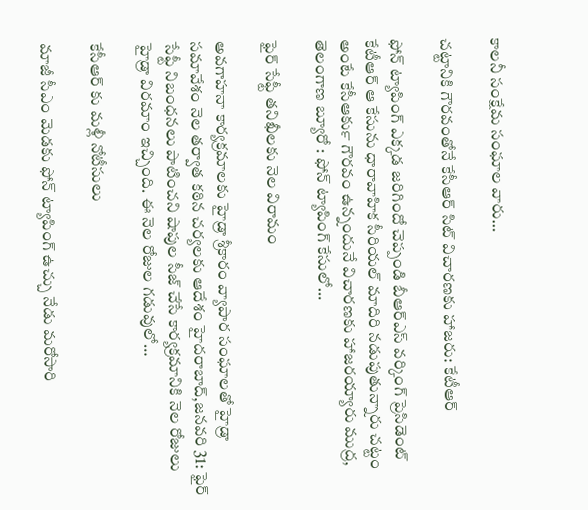కాల‌నీ సంక్షేమ సంఘాల వారు…

చట్టానికి గౌరవంతోనే కేసీఆర్ సిట్ విచారణకు హాజరు: కేటీఆర్

ఫోన్ ట్యాపింగ్ ఎక్కడ జరిగిందో చెప్పండి బీఆర్ఎస్ వర్కింగ్ ప్రెసిడెంట్ కేటీఆర్ ఆ కేసును ధారావాహిక సీరియల్ మాదిరి నడుపుతున్నారు చట్టం అంటే కేసీఆర్‍కు గౌరవం ఉన్నందునే విచారణకు హాజరయ్యారు ముద్ర, తెలంగాణ బ్యూరో : ఫోన్ ట్యాపింగ్ కేసులో…

ఫైర్ సేఫ్టీ త‌నిఖీల‌కు నెల విరామం

అవగాహనా కార్యక్రమాలకు హైడ్రా శ్రీకారం వ్యాపార సంఘాలతో హైడ్రా సమావేశం నెల తర్వాత కఠిన చర్యలకు ఆదేశం హైదరాబాద్,జనవరి 31: ఫైర్ సేఫ్టీ నిబంధనలు పాటించని షాపుల సీజ్ చేసే కార్యక్రమానికి నెల రోజులు హైడ్రా విరమాం ఇచ్చింది. ఈ నెల రోజుల గడువులో…

కేసీఆర్ కు మళ్లీ నోటీసులు

మాజీ సీఎం మెడకు ఫోన్ ట్యాపింగ్ ఉచ్చు నేడు మరోసారి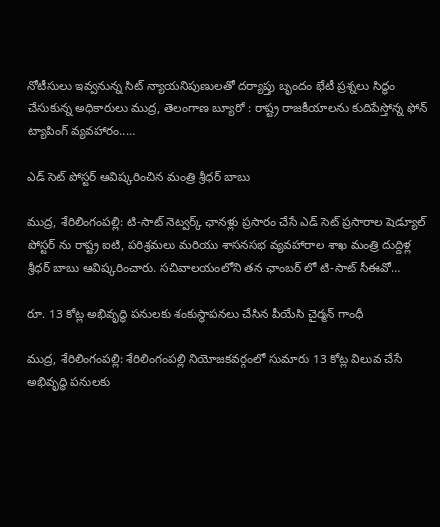నోటీసులు ఇవ్వనున్న సిట్ న్యాయనిపుణులతో దర్యాప్తు బృందం భేటీ ప్రశ్నలు సిద్ధం చేసుకున్న అధికారులు ముద్ర, తెలంగాణ బ్యూరో : రాష్ట్ర రాజకీయాలను కుదిపేస్తోన్న ఫోన్ ట్యాపింగ్ వ్యవహారం..…

ఎడ్ సెట్ పోస్టర్ ఆవిష్కరించిన మంత్రి శ్రీధర్ బాబు

ముద్ర, శేరిలింగంపల్లి: టి-సాట్ నెట్వర్క్ ఛానళ్లు ప్రసారం చేసే ఎడ్ సెట్ ప్రసారాల షెడ్యూల్ పోస్టర్ ను రాష్ట్ర ఐటి, పరిశ్రమలు మరియు శాసనసభ వ్యవహారాల శాఖ మంత్రి దుద్దిళ్ల శ్రీధర్ బాబు ఆవిష్కరించారు. సచివాలయంలోని తన ఛాంబర్ లో టి-సాట్ సీఈవో…

రూ. 13 కోట్ల అభివృద్ధి పనులకు శంకుస్థాపనలు చేసిన పీయేసి చైర్మన్ గాంధీ

ముద్ర, శేరిలింగంపల్లి: శేరిలింగంపల్లి నియోజకవర్గంలో సుమారు 13 కోట్ల విలువ చేసే అభివృద్ధి పనులకు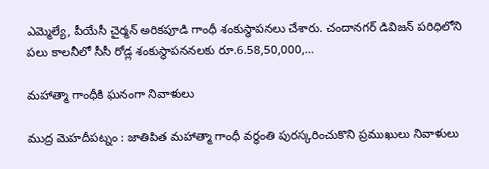ఎమ్మెల్యే, పీయేసీ చైర్మన్ అరికపూడి గాంధీ శంకుస్థాపనలు చేశారు. చందానగర్ డివిజన్ పరిధిలోని పలు కాలనీలో సీసీ రోడ్ల శంకుస్థాపననలకు రూ.6.58,50,000,…

మహాత్మా గాంధీకి ఘనంగా నివాళులు

ముద్ర మెహదీపట్నం : జాతిపిత మహాత్మా గాంధీ వర్ధంతి పురస్కరించుకొని ప్రముఖులు నివాళులు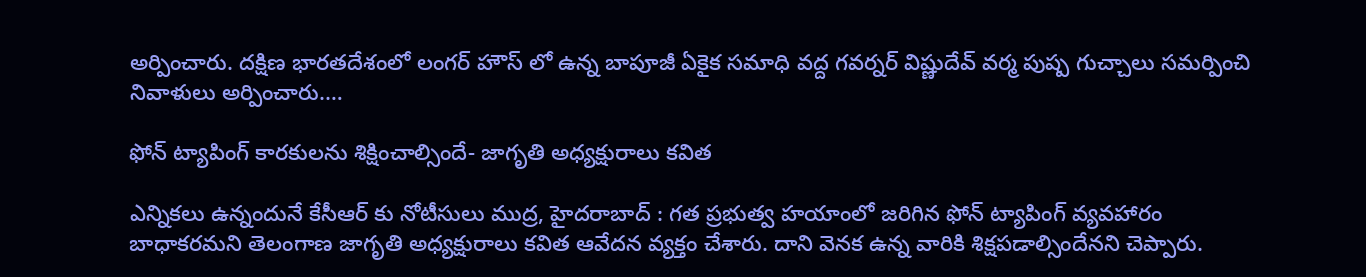అర్పించారు. దక్షిణ భారతదేశంలో లంగర్ హౌస్ లో ఉన్న బాపూజీ ఏకైక సమాధి వద్ద గవర్నర్ విష్ణుదేవ్ వర్మ పుష్ప గుచ్చాలు సమర్పించి నివాళులు అర్పించారు.…

ఫోన్ ట్యాపింగ్ కారకులను శిక్షించాల్సిందే- జాగృతి అధ్యక్షురాలు కవిత

ఎన్నికలు ఉన్నందునే కేసీఆర్ కు నోటీసులు ముద్ర, హైదరాబాద్ : గత ప్రభుత్వ హయాంలో జరిగిన ఫోన్ ట్యాపింగ్ వ్యవహారం బాధాకరమని తెలంగాణ జాగృతి అధ్యక్షురాలు కవిత ఆవేదన వ్యక్తం చేశారు. దాని వెనక ఉన్న వారికి శిక్షపడాల్సిందేనని చెప్పారు.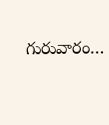గురువారం…